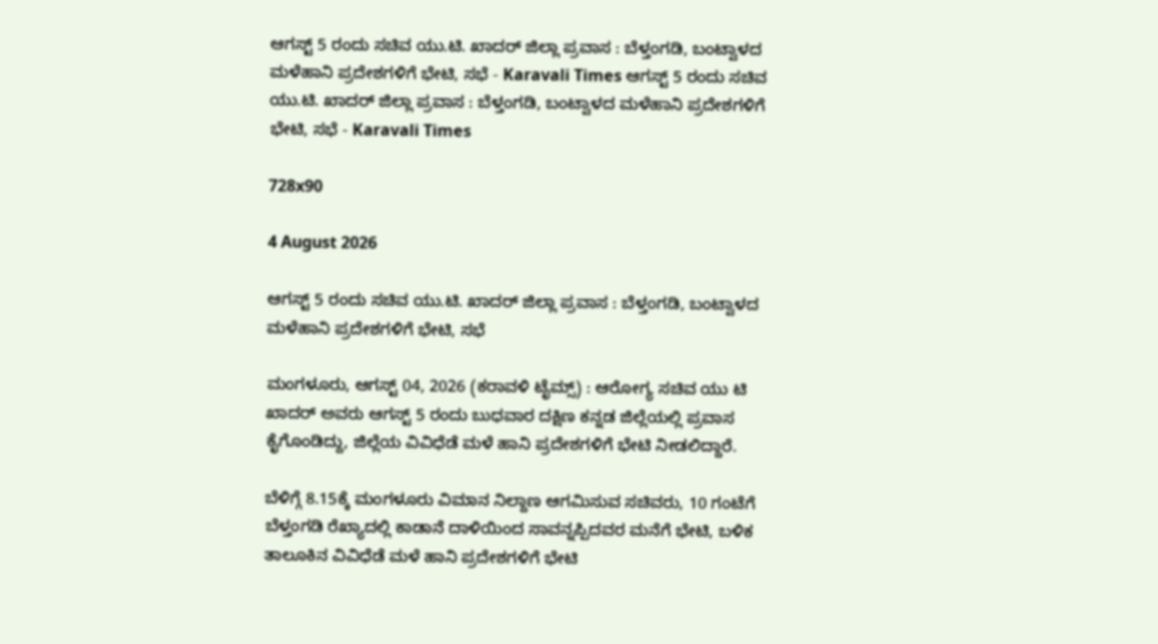ಆಗಸ್ಟ್ 5 ರಂದು ಸಚಿವ ಯು.ಟಿ. ಖಾದರ್ ಜಿಲ್ಲಾ ಪ್ರವಾಸ : ಬೆಳ್ತಂಗಡಿ, ಬಂಟ್ವಾಳದ ಮಳೆಹಾನಿ ಪ್ರದೇಶಗಳಿಗೆ ಭೇಟಿ, ಸಭೆ - Karavali Times ಆಗಸ್ಟ್ 5 ರಂದು ಸಚಿವ ಯು.ಟಿ. ಖಾದರ್ ಜಿಲ್ಲಾ ಪ್ರವಾಸ : ಬೆಳ್ತಂಗಡಿ, ಬಂಟ್ವಾಳದ ಮಳೆಹಾನಿ ಪ್ರದೇಶಗಳಿಗೆ ಭೇಟಿ, ಸಭೆ - Karavali Times

728x90

4 August 2026

ಆಗಸ್ಟ್ 5 ರಂದು ಸಚಿವ ಯು.ಟಿ. ಖಾದರ್ ಜಿಲ್ಲಾ ಪ್ರವಾಸ : ಬೆಳ್ತಂಗಡಿ, ಬಂಟ್ವಾಳದ ಮಳೆಹಾನಿ ಪ್ರದೇಶಗಳಿಗೆ ಭೇಟಿ, ಸಭೆ

ಮಂಗಳೂರು, ಆಗಸ್ಟ್ 04, 2026 (ಕರಾವಳಿ ಟೈಮ್ಸ್) : ಆರೋಗ್ಯ ಸಚಿವ ಯು ಟಿ ಖಾದರ್ ಅವರು ಆಗಸ್ಟ್ 5 ರಂದು ಬುಧವಾರ ದಕ್ಷಿಣ ಕನ್ನಡ ಜಿಲ್ಲೆಯಲ್ಲಿ ಪ್ರವಾಸ ಕೈಗೊಂಡಿದ್ದು, ಜಿಲ್ಲೆಯ ವಿವಿಧೆಡೆ ಮಳೆ ಹಾನಿ ಪ್ರದೇಶಗಳಿಗೆ ಭೇಟಿ ನೀಡಲಿದ್ದಾರೆ.

ಬೆಳಿಗ್ಗೆ 8.15ಕ್ಕೆ ಮಂಗಳೂರು ವಿಮಾನ ನಿಲ್ದಾಣ ಆಗಮಿಸುವ ಸಚಿವರು, 10 ಗಂಟೆಗೆ ಬೆಳ್ತಂಗಡಿ ರೆಖ್ಯಾದಲ್ಲಿ ಕಾಡಾನೆ ದಾಳಿಯಿಂದ ಸಾವನ್ನಪ್ಪಿದವರ ಮನೆಗೆ ಭೇಟಿ, ಬಳಿಕ ತಾಲೂಕಿನ ವಿವಿಧೆಡೆ ಮಳೆ ಹಾನಿ ಪ್ರದೇಶಗಳಿಗೆ ಭೇಟಿ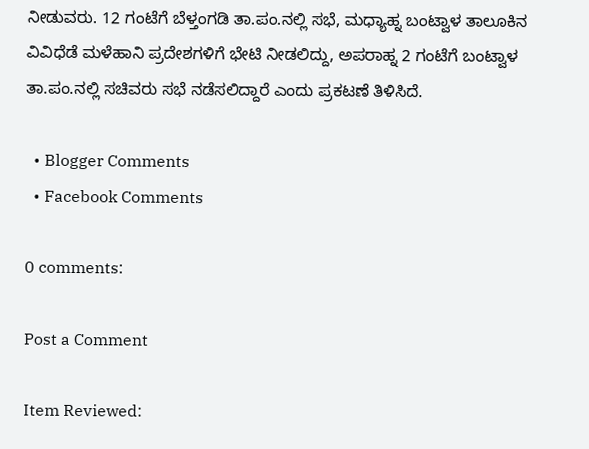ನೀಡುವರು. 12 ಗಂಟೆಗೆ ಬೆಳ್ತಂಗಡಿ ತಾ.ಪಂ.ನಲ್ಲಿ ಸಭೆ, ಮಧ್ಯಾಹ್ನ ಬಂಟ್ವಾಳ ತಾಲೂಕಿನ ವಿವಿಧೆಡೆ ಮಳೆಹಾನಿ ಪ್ರದೇಶಗಳಿಗೆ ಭೇಟಿ ನೀಡಲಿದ್ದು, ಅಪರಾಹ್ನ 2 ಗಂಟೆಗೆ ಬಂಟ್ವಾಳ ತಾ.ಪಂ.ನಲ್ಲಿ ಸಚಿವರು ಸಭೆ ನಡೆಸಲಿದ್ದಾರೆ ಎಂದು ಪ್ರಕಟಣೆ ತಿಳಿಸಿದೆ.

  • Blogger Comments
  • Facebook Comments

0 comments:

Post a Comment

Item Reviewed: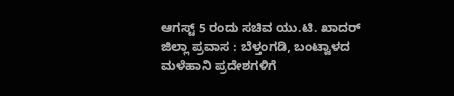ಆಗಸ್ಟ್ 5 ರಂದು ಸಚಿವ ಯು.ಟಿ. ಖಾದರ್ ಜಿಲ್ಲಾ ಪ್ರವಾಸ : ಬೆಳ್ತಂಗಡಿ, ಬಂಟ್ವಾಳದ ಮಳೆಹಾನಿ ಪ್ರದೇಶಗಳಿಗೆ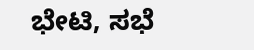ಭೇಟಿ, ಸಭೆ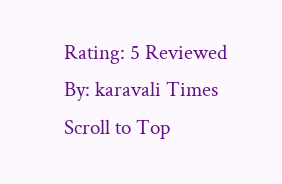Rating: 5 Reviewed By: karavali Times
Scroll to Top